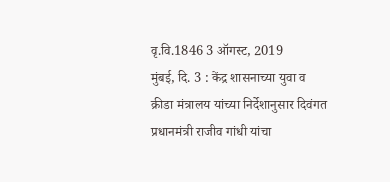वृ.वि.1846 3 ऑगस्ट, 2019
मुंबई, दि. 3 : केंद्र शासनाच्या युवा व क्रीडा मंत्रालय यांच्या निर्देशानुसार दिवंगत प्रधानमंत्री राजीव गांधी यांचा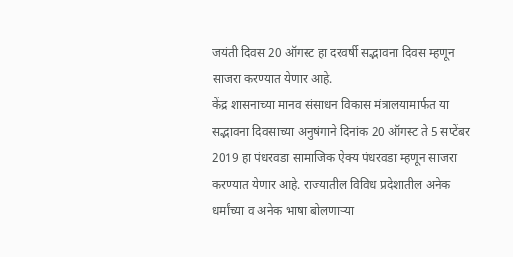जयंती दिवस 20 ऑगस्ट हा दरवर्षी सद्भावना दिवस म्हणून साजरा करण्यात येणार आहे.
केंद्र शासनाच्या मानव संसाधन विकास मंत्रालयामार्फत या सद्भावना दिवसाच्या अनुषंगाने दिनांक 20 ऑगस्ट ते 5 सप्टेंबर 2019 हा पंधरवडा सामाजिक ऐक्य पंधरवडा म्हणून साजरा करण्यात येणार आहे. राज्यातील विविध प्रदेशातील अनेक धर्मांच्या व अनेक भाषा बोलणाऱ्या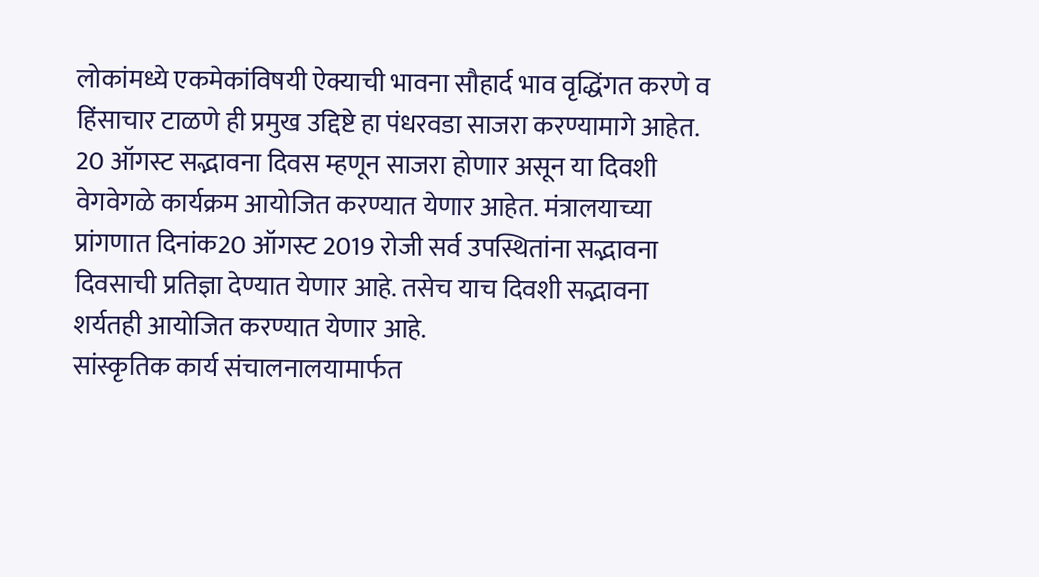लोकांमध्ये एकमेकांविषयी ऐक्याची भावना सौहार्द भाव वृद्धिंगत करणे व हिंसाचार टाळणे ही प्रमुख उद्दिष्टे हा पंधरवडा साजरा करण्यामागे आहेत.
20 ऑगस्ट सद्भावना दिवस म्हणून साजरा होणार असून या दिवशी वेगवेगळे कार्यक्रम आयोजित करण्यात येणार आहेत. मंत्रालयाच्या प्रांगणात दिनांक20 ऑगस्ट 2019 रोजी सर्व उपस्थितांना सद्भावना दिवसाची प्रतिज्ञा देण्यात येणार आहे. तसेच याच दिवशी सद्भावना शर्यतही आयोजित करण्यात येणार आहे.
सांस्कृतिक कार्य संचालनालयामार्फत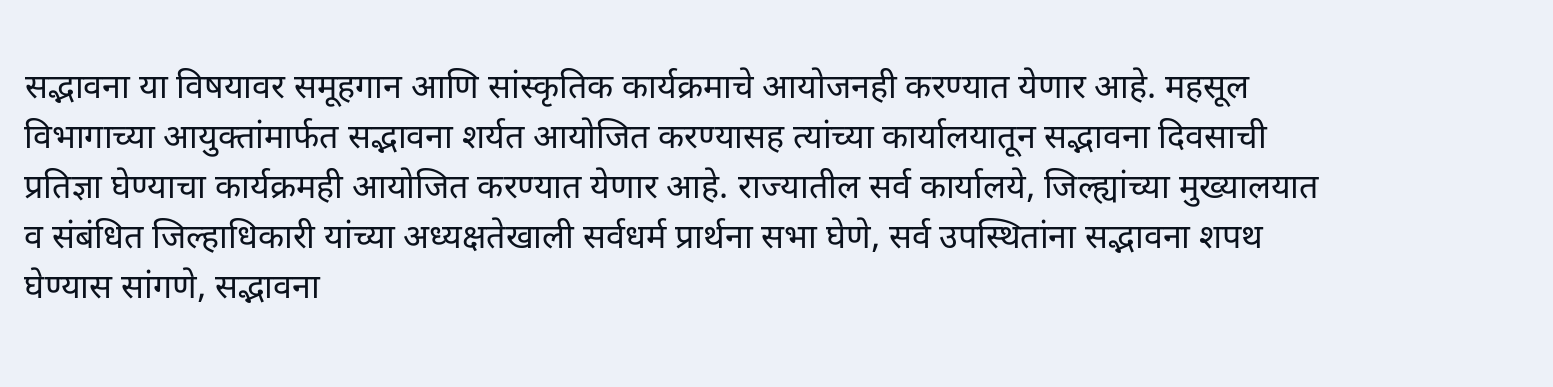सद्भावना या विषयावर समूहगान आणि सांस्कृतिक कार्यक्रमाचे आयोजनही करण्यात येणार आहे. महसूल विभागाच्या आयुक्तांमार्फत सद्भावना शर्यत आयोजित करण्यासह त्यांच्या कार्यालयातून सद्भावना दिवसाची प्रतिज्ञा घेण्याचा कार्यक्रमही आयोजित करण्यात येणार आहे. राज्यातील सर्व कार्यालये, जिल्ह्यांच्या मुख्यालयात व संबंधित जिल्हाधिकारी यांच्या अध्यक्षतेखाली सर्वधर्म प्रार्थना सभा घेणे, सर्व उपस्थितांना सद्भावना शपथ घेण्यास सांगणे, सद्भावना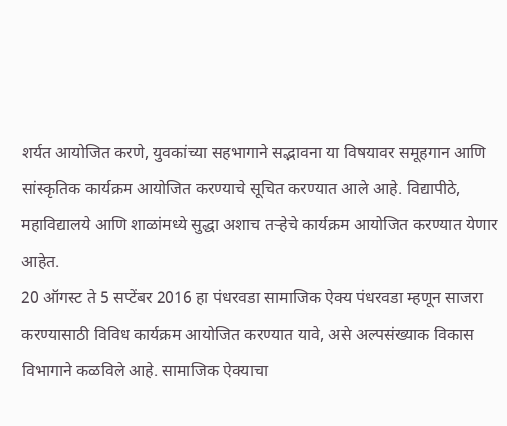शर्यत आयोजित करणे, युवकांच्या सहभागाने सद्भावना या विषयावर समूहगान आणि सांस्कृतिक कार्यक्रम आयोजित करण्याचे सूचित करण्यात आले आहे. विद्यापीठे, महाविद्यालये आणि शाळांमध्ये सुद्धा अशाच तऱ्हेचे कार्यक्रम आयोजित करण्यात येणार आहेत.
20 ऑगस्ट ते 5 सप्टेंबर 2016 हा पंधरवडा सामाजिक ऐक्य पंधरवडा म्हणून साजरा करण्यासाठी विविध कार्यक्रम आयोजित करण्यात यावे, असे अल्पसंख्याक विकास विभागाने कळविले आहे. सामाजिक ऐक्याचा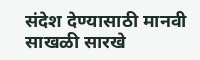संदेश देण्यासाठी मानवी साखळी सारखे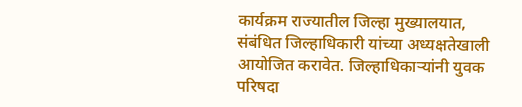कार्यक्रम राज्यातील जिल्हा मुख्यालयात, संबंधित जिल्हाधिकारी यांच्या अध्यक्षतेखाली आयोजित करावेत. जिल्हाधिकाऱ्यांनी युवक परिषदा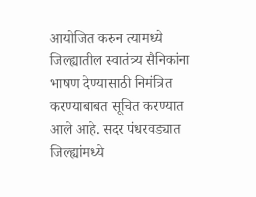आयोजित करुन त्यामध्ये जिल्ह्यातील स्वातंत्र्य सैनिकांना भाषण देण्यासाठी निमंत्रित करण्याबाबत सूचित करण्यात आले आहे. सदर पंधरवड्यात जिल्ह्यांमध्ये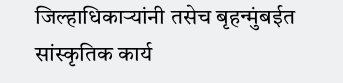जिल्हाधिकाऱ्यांनी तसेच बृहन्मुंबईत सांस्कृतिक कार्य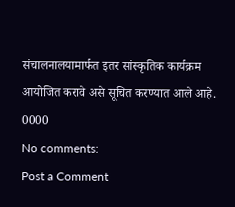संचालनालयामार्फत इतर सांस्कृतिक कार्यक्रम आयोजित करावे असे सूचित करण्यात आले आहे.
0000
No comments:
Post a Comment